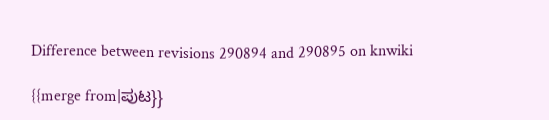Difference between revisions 290894 and 290895 on knwiki

{{merge from|ಪುಟ}}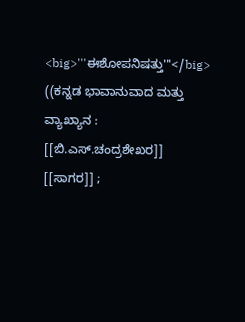<big>'''ಈಶೋಪನಿಷತ್ತು'''</big> ((ಕನ್ನಡ ಭಾವಾನುವಾದ ಮತ್ತು ವ್ಯಾಖ್ಯಾನ : [[ಬಿ.ಎಸ್.ಚಂದ್ರಶೇಖರ]] [[ಸಾಗರ]] ;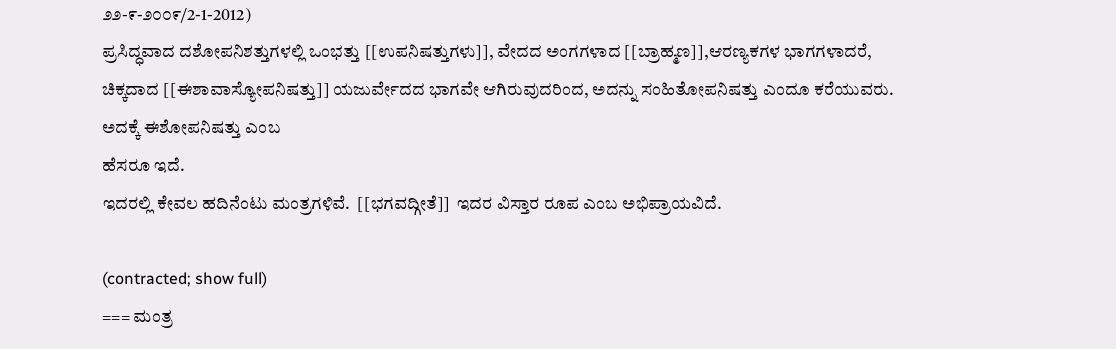೨೨-೯-೨೦೦೯/2-1-2012)
ಪ್ರಸಿದ್ಧವಾದ ದಶೋಪನಿಶತ್ತುಗಳಲ್ಲಿ ಒಂಭತ್ತು [[ಉಪನಿಷತ್ತುಗಳು]], ವೇದದ ಅಂಗಗಳಾದ [[ಬ್ರಾಹ್ಮಣ]],ಆರಣ್ಯಕಗಳ ಭಾಗಗಳಾದರೆ, ಚಿಕ್ಕದಾದ [[ಈಶಾವಾಸ್ಯೋಪನಿಷತ್ತು]] ಯಜುರ್ವೇದದ ಭಾಗವೇ ಆಗಿರುವುದರಿಂದ, ಅದನ್ನು ಸಂಹಿತೋಪನಿಷತ್ತು ಎಂದೂ ಕರೆಯುವರು.  ಅದಕ್ಕೆ ಈಶೋಪನಿಷತ್ತು ಎಂಬ
ಹೆಸರೂ ಇದೆ.
ಇದರಲ್ಲಿ ಕೇವಲ ಹದಿನೆಂಟು ಮಂತ್ರಗಳಿವೆ.  [[ಭಗವದ್ಗೀತೆ]]  ಇದರ ವಿಸ್ತಾರ ರೂಪ ಎಂಬ ಅಭಿಪ್ರಾಯವಿದೆ.

(contracted; show full)
=== ಮಂತ್ರ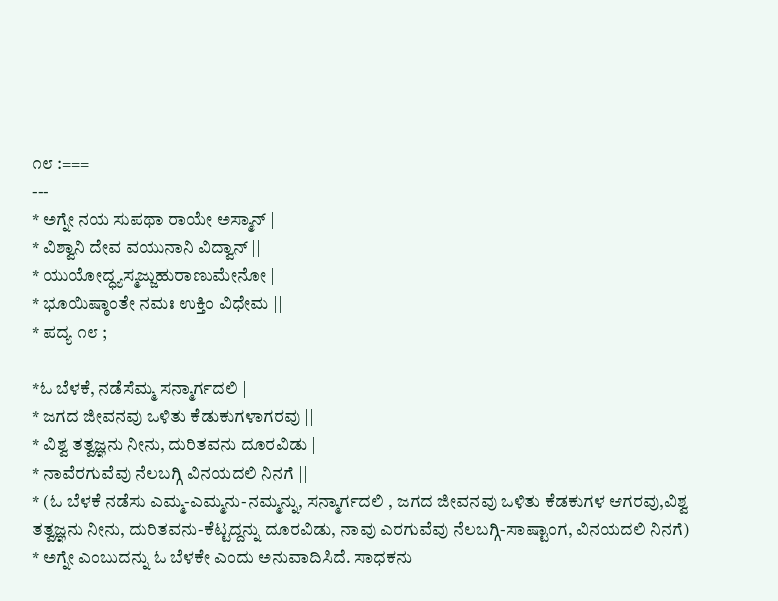೧೮ :===
---
* ಅಗ್ನೇ ನಯ ಸುಪಥಾ ರಾಯೇ ಅಸ್ಮಾನ್ |
* ವಿಶ್ವಾನಿ ದೇವ ವಯುನಾನಿ ವಿದ್ವಾನ್ ||
* ಯುಯೋದ್ಧ್ಯಸ್ಮಜ್ಜುಹುರಾಣುಮೇನೋ |
* ಭೂಯಿಷ್ಠಾಂತೇ ನಮಃ ಉಕ್ತಿಂ ವಿಧೇಮ ||
* ಪದ್ಯ ೧೮ ;

*ಓ ಬೆಳಕೆ, ನಡೆಸೆಮ್ಮ ಸನ್ಮಾರ್ಗದಲಿ |
* ಜಗದ ಜೀವನವು ಒಳಿತು ಕೆಡುಕುಗಳಾಗರವು ||
* ವಿಶ್ವ ತತ್ವಜ್ಞನು ನೀನು, ದುರಿತವನು ದೂರವಿಡು |
* ನಾವೆರಗುವೆವು ನೆಲಬಗ್ಗಿ ವಿನಯದಲಿ ನಿನಗೆ ||
* (ಓ ಬೆಳಕೆ ನಡೆಸು ಎಮ್ಮ-ಎಮ್ಮನು-ನಮ್ಮನ್ನು, ಸನ್ಮಾರ್ಗದಲಿ , ಜಗದ ಜೀವನವು ಒಳಿತು ಕೆಡಕುಗಳ ಆಗರವು,ವಿಶ್ವ ತತ್ವಜ್ಞನು ನೀನು, ದುರಿತವನು-ಕೆಟ್ಟದ್ದನ್ನು ದೂರವಿಡು, ನಾವು ಎರಗುವೆವು ನೆಲಬಗ್ಗಿ-ಸಾಷ್ಟಾಂಗ, ವಿನಯದಲಿ ನಿನಗೆ)
* ಅಗ್ನೇ ಎಂಬುದನ್ನು ಓ ಬೆಳಕೇ ಎಂದು ಅನುವಾದಿಸಿದೆ. ಸಾಧಕನು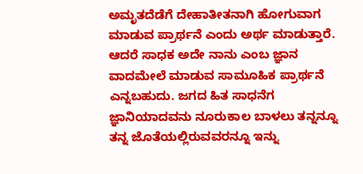ಅಮೃತದೆಡೆಗೆ ದೇಹಾತೀತನಾಗಿ ಹೋಗುವಾಗ ಮಾಡುವ ಪ್ರಾರ್ಥನೆ ಎಂದು ಅರ್ಥ ಮಾಡುತ್ತಾರೆ. ಆದರೆ ಸಾಧಕ ಅದೇ ನಾನು ಎಂಬ ಜ್ಞಾನ ವಾದಮೇಲೆ ಮಾಡುವ ಸಾಮೂಹಿಕ ಪ್ರಾರ್ಥನೆ ಎನ್ನಬಹುದು. ಜಗದ ಹಿತ ಸಾಧನೆಗ ಜ್ಞಾನಿಯಾದವನು ನೂರುಕಾಲ ಬಾಳಲು ತನ್ನನ್ನೂ ತನ್ನ ಜೊತೆಯಲ್ಲಿರುವವರನ್ನೂ ಇನ್ನು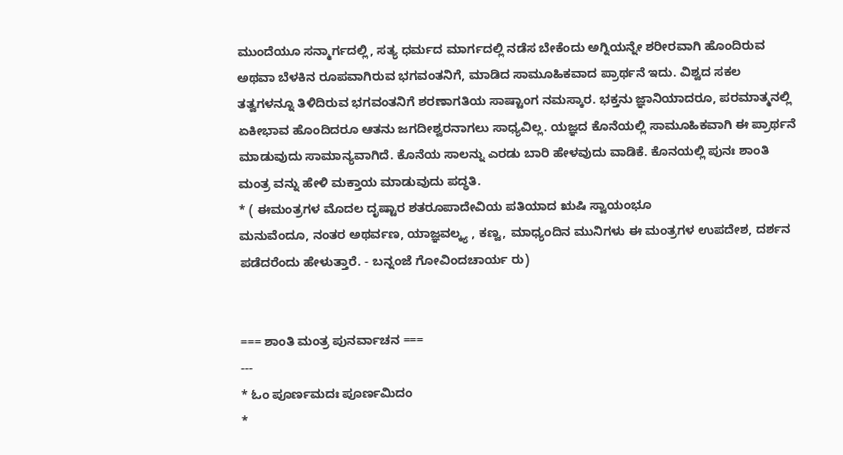ಮುಂದೆಯೂ ಸನ್ಮಾರ್ಗದಲ್ಲಿ, ಸತ್ಯ ಧರ್ಮದ ಮಾರ್ಗದಲ್ಲಿ ನಡೆಸ ಬೇಕೆಂದು ಅಗ್ನಿಯನ್ನೇ ಶರೀರವಾಗಿ ಹೊಂದಿರುವ ಅಥವಾ ಬೆಳಕಿನ ರೂಪವಾಗಿರುವ ಭಗವಂತನಿಗೆ, ಮಾಡಿದ ಸಾಮೂಹಿಕವಾದ ಪ್ರಾರ್ಥನೆ ಇದು. ವಿಶ್ವದ ಸಕಲ ತತ್ವಗಳನ್ನೂ ತಿಳಿದಿರುವ ಭಗವಂತನಿಗೆ ಶರಣಾಗತಿಯ ಸಾಷ್ಟಾಂಗ ನಮಸ್ಕಾರ. ಭಕ್ತನು ಜ್ಞಾನಿಯಾದರೂ, ಪರಮಾತ್ಮನಲ್ಲಿ ಏಕೀಭಾವ ಹೊಂದಿದರೂ ಆತನು ಜಗದೀಶ್ವರನಾಗಲು ಸಾಧ್ಯವಿಲ್ಲ. ಯಜ್ಞದ ಕೊನೆಯಲ್ಲಿ ಸಾಮೂಹಿಕವಾಗಿ ಈ ಪ್ರಾರ್ಥನೆ ಮಾಡುವುದು ಸಾಮಾನ್ಯವಾಗಿದೆ. ಕೊನೆಯ ಸಾಲನ್ನು ಎರಡು ಬಾರಿ ಹೇಳವುದು ವಾಡಿಕೆ. ಕೊನಯಲ್ಲಿ ಪುನಃ ಶಾಂತಿ ಮಂತ್ರ ವನ್ನು ಹೇಳಿ ಮಕ್ತಾಯ ಮಾಡುವುದು ಪದ್ಧತಿ.
* ( ಈಮಂತ್ರಗಳ ಮೊದಲ ದೃಷ್ಟಾರ ಶತರೂಪಾದೇವಿಯ ಪತಿಯಾದ ಋಷಿ ಸ್ವಾಯಂಭೂ
ಮನುವೆಂದೂ, ನಂತರ ಅಥರ್ವಣ, ಯಾಜ್ಞವಲ್ಕ್ಯ , ಕಣ್ವ, ಮಾಧ್ಯಂದಿನ ಮುನಿಗಳು ಈ ಮಂತ್ರಗಳ ಉಪದೇಶ, ದರ್ಶನ ಪಡೆದರೆಂದು ಹೇಳುತ್ತಾರೆ. - ಬನ್ನಂಜೆ ಗೋವಿಂದಚಾರ್ಯ ರು)


=== ಶಾಂತಿ ಮಂತ್ರ ಪುನರ್ವಾಚನ ===
---
* ಓಂ ಪೂರ್ಣಮದಃ ಪೂರ್ಣಮಿದಂ
*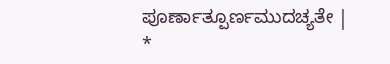ಪೂರ್ಣಾತ್ಪೂರ್ಣಮುದಚ್ಯತೇ |
*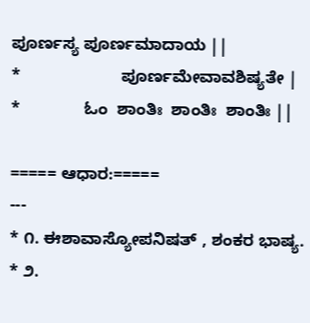ಪೂರ್ಣಸ್ಯ ಪೂರ್ಣಮಾದಾಯ ||
*                      ಪೂರ್ಣಮೇವಾವಶಿಷ್ಯತೇ |
*              ಓಂ  ಶಾಂತಿಃ  ಶಾಂತಿಃ  ಶಾಂತಿಃ ||

===== ಆಧಾರ:=====
---
* ೧. ಈಶಾವಾಸ್ಯೋಪನಿಷತ್ , ಶಂಕರ ಭಾಷ್ಯ.
* ೨.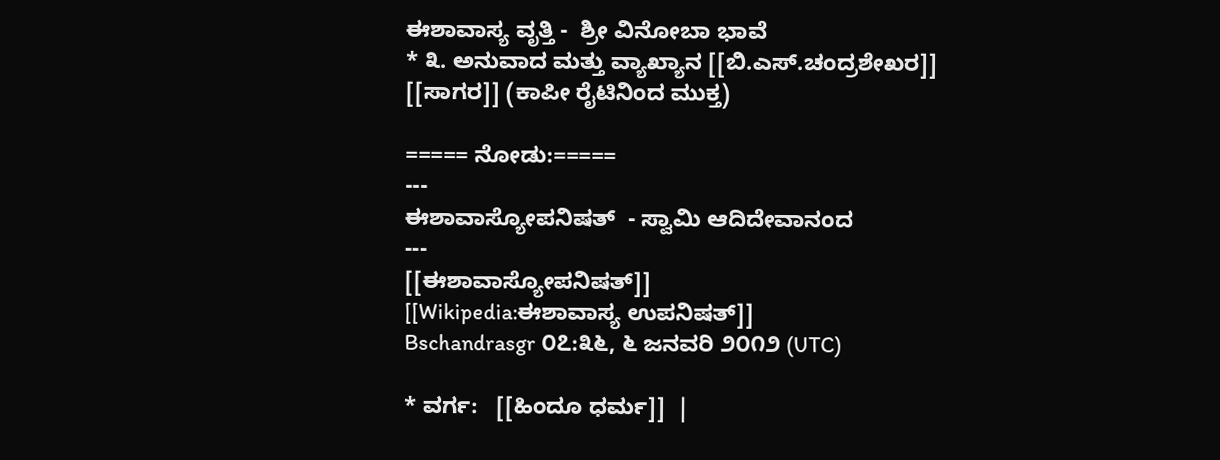ಈಶಾವಾಸ್ಯ ವೃತ್ತಿ -  ಶ್ರೀ ವಿನೋಬಾ ಭಾವೆ
* ೩. ಅನುವಾದ ಮತ್ತು ವ್ಯಾಖ್ಯಾನ [[ಬಿ.ಎಸ್.ಚಂದ್ರಶೇಖರ]] [[ಸಾಗರ]] (ಕಾಪೀ ರೈಟಿನಿಂದ ಮುಕ್ತ)

===== ನೋಡು:=====
---
ಈಶಾವಾಸ್ಯೋಪನಿಷತ್  - ಸ್ವಾಮಿ ಆದಿದೇವಾನಂದ
---
[[ಈಶಾವಾಸ್ಯೋಪನಿಷತ್]]
[[Wikipedia:ಈಶಾವಾಸ್ಯ ಉಪನಿಷತ್]]
Bschandrasgr ೦೭:೩೬, ೬ ಜನವರಿ ೨೦೧೨ (UTC)

* ವರ್ಗ:   [[ಹಿಂದೂ ಧರ್ಮ]]  |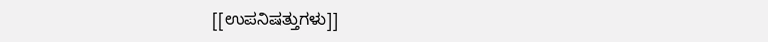[[ಉಪನಿಷತ್ತುಗಳು]]